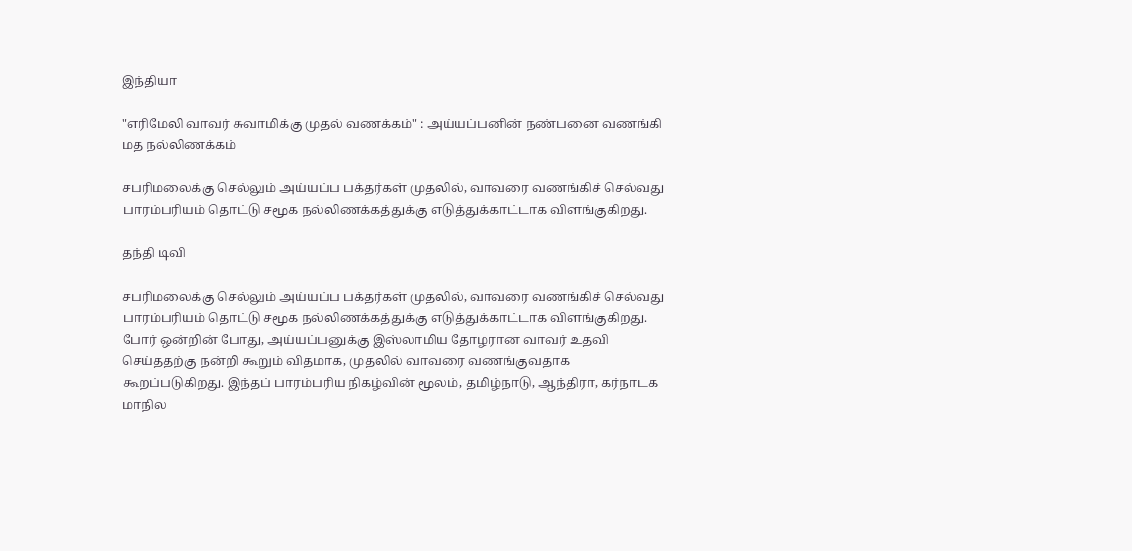இந்தியா

"எரிமேலி வாவர் சுவாமிக்கு முதல் வணக்கம்" : அய்யப்பனின் நண்பனை வணங்கி மத நல்லிணக்கம்

சபரிமலைக்கு செல்லும் அய்யப்ப பக்தர்கள் முதலில், வாவரை வணங்கிச் செல்வது பாரம்பரியம் தொட்டு சமூக நல்லிணக்கத்துக்கு எடுத்துக்காட்டாக விளங்குகிறது.

தந்தி டிவி

சபரிமலைக்கு செல்லும் அய்யப்ப பக்தர்கள் முதலில், வாவரை வணங்கிச் செல்வது பாரம்பரியம் தொட்டு சமூக நல்லிணக்கத்துக்கு எடுத்துக்காட்டாக விளங்குகிறது. போர் ஒன்றின் போது, அய்யப்பனுக்கு இஸ்லாமிய தோழரான வாவர் உதவி செய்ததற்கு நன்றி கூறும் விதமாக, முதலில் வாவரை வணங்குவதாக கூறப்படுகிறது. இந்தப் பாரம்பரிய நிகழ்வின் மூலம், தமிழ்நாடு, ஆந்திரா, கர்நாடக மாநில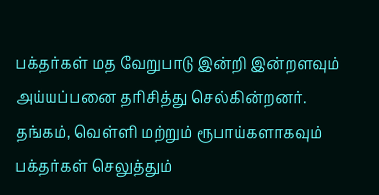பக்தர்கள் மத வேறுபாடு இன்றி இன்றளவும் அய்யப்பனை தரிசித்து செல்கின்றனர். தங்கம், வெள்ளி மற்றும் ரூபாய்களாகவும் பக்தர்கள் செலுத்தும்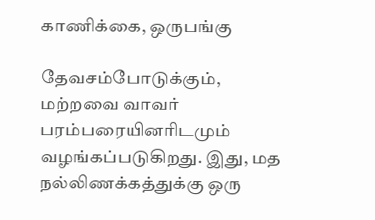காணிக்கை, ஒருபங்கு

தேவசம்போடுக்கும், மற்றவை வாவர் பரம்பரையினரிடமும் வழங்கப்படுகிறது. இது, மத நல்லிணக்கத்துக்கு ஒரு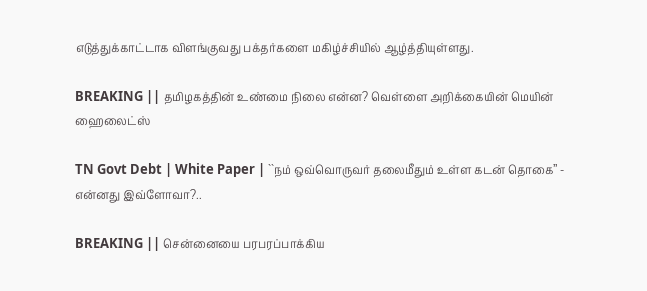எடுத்துக்காட்டாக விளங்குவது பக்தர்களை மகிழ்ச்சியில் ஆழ்த்தியுள்ளது.

BREAKING || தமிழகத்தின் உண்மை நிலை என்ன? வெள்ளை அறிக்கையின் மெயின் ஹைலைட்ஸ்

TN Govt Debt | White Paper | ``நம் ஒவ்வொருவர் தலைமீதும் உள்ள கடன் தொகை’’ - என்னது இவ்ளோவா?..

BREAKING || சென்னையை பரபரப்பாக்கிய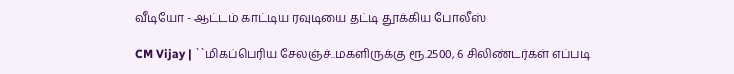வீடியோ - ஆட்டம் காட்டிய ரவுடியை தட்டி தூக்கிய போலீஸ்

CM Vijay | ``மிகப்பெரிய சேலஞ்ச்..மகளிருக்கு ரூ.2500, 6 சிலிண்டர்கள் எப்படி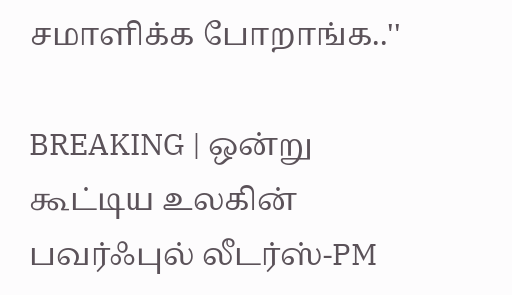சமாளிக்க போறாங்க..''

BREAKING | ஒன்று கூட்டிய உலகின் பவர்ஃபுல் லீடர்ஸ்-PM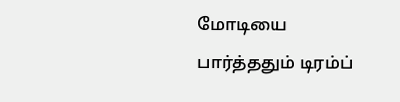மோடியை பார்த்ததும் டிரம்ப்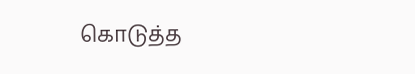கொடுத்த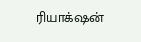ரியாக்‌ஷன்